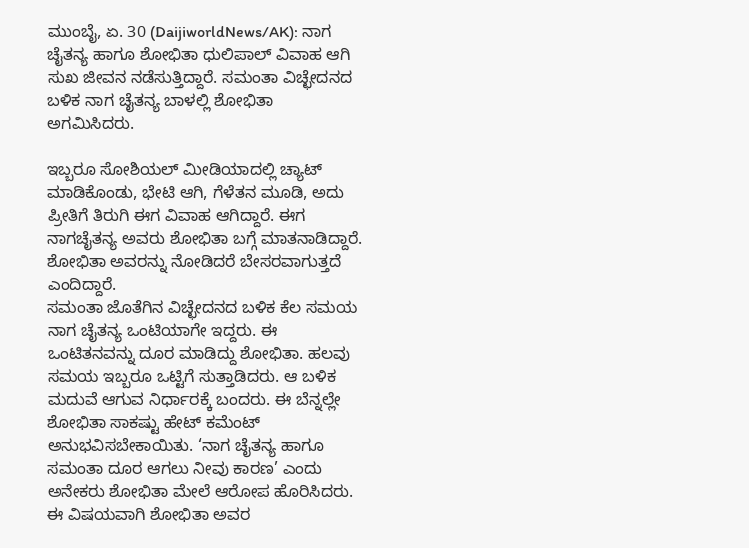ಮುಂಬೈ, ಏ. 30 (DaijiworldNews/AK): ನಾಗ ಚೈತನ್ಯ ಹಾಗೂ ಶೋಭಿತಾ ಧುಲಿಪಾಲ್ ವಿವಾಹ ಆಗಿ ಸುಖ ಜೀವನ ನಡೆಸುತ್ತಿದ್ದಾರೆ. ಸಮಂತಾ ವಿಚ್ಛೇದನದ ಬಳಿಕ ನಾಗ ಚೈತನ್ಯ ಬಾಳಲ್ಲಿ ಶೋಭಿತಾ ಅಗಮಿಸಿದರು.

ಇಬ್ಬರೂ ಸೋಶಿಯಲ್ ಮೀಡಿಯಾದಲ್ಲಿ ಚ್ಯಾಟ್ ಮಾಡಿಕೊಂಡು, ಭೇಟಿ ಆಗಿ, ಗೆಳೆತನ ಮೂಡಿ, ಅದು ಪ್ರೀತಿಗೆ ತಿರುಗಿ ಈಗ ವಿವಾಹ ಆಗಿದ್ದಾರೆ. ಈಗ ನಾಗಚೈತನ್ಯ ಅವರು ಶೋಭಿತಾ ಬಗ್ಗೆ ಮಾತನಾಡಿದ್ದಾರೆ. ಶೋಭಿತಾ ಅವರನ್ನು ನೋಡಿದರೆ ಬೇಸರವಾಗುತ್ತದೆ ಎಂದಿದ್ದಾರೆ.
ಸಮಂತಾ ಜೊತೆಗಿನ ವಿಚ್ಛೇದನದ ಬಳಿಕ ಕೆಲ ಸಮಯ ನಾಗ ಚೈತನ್ಯ ಒಂಟಿಯಾಗೇ ಇದ್ದರು. ಈ ಒಂಟಿತನವನ್ನು ದೂರ ಮಾಡಿದ್ದು ಶೋಭಿತಾ. ಹಲವು ಸಮಯ ಇಬ್ಬರೂ ಒಟ್ಟಿಗೆ ಸುತ್ತಾಡಿದರು. ಆ ಬಳಿಕ ಮದುವೆ ಆಗುವ ನಿರ್ಧಾರಕ್ಕೆ ಬಂದರು. ಈ ಬೆನ್ನಲ್ಲೇ ಶೋಭಿತಾ ಸಾಕಷ್ಟು ಹೇಟ್ ಕಮೆಂಟ್ ಅನುಭವಿಸಬೇಕಾಯಿತು. ‘ನಾಗ ಚೈತನ್ಯ ಹಾಗೂ ಸಮಂತಾ ದೂರ ಆಗಲು ನೀವು ಕಾರಣ’ ಎಂದು ಅನೇಕರು ಶೋಭಿತಾ ಮೇಲೆ ಆರೋಪ ಹೊರಿಸಿದರು.
ಈ ವಿಷಯವಾಗಿ ಶೋಭಿತಾ ಅವರ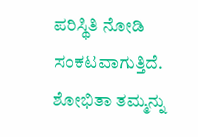ಪರಿಸ್ಥಿತಿ ನೋಡಿ ಸಂಕಟವಾಗುತ್ತಿದೆ. ಶೋಭಿತಾ ತಮ್ಮನ್ನು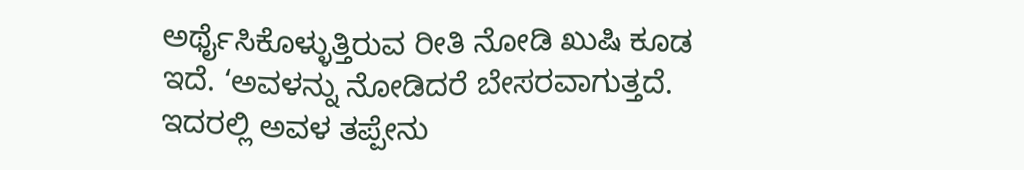ಅರ್ಥೈಸಿಕೊಳ್ಳುತ್ತಿರುವ ರೀತಿ ನೋಡಿ ಖುಷಿ ಕೂಡ ಇದೆ. ‘ಅವಳನ್ನು ನೋಡಿದರೆ ಬೇಸರವಾಗುತ್ತದೆ. ಇದರಲ್ಲಿ ಅವಳ ತಪ್ಪೇನು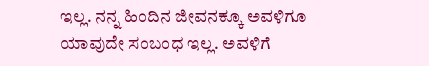ಇಲ್ಲ. ನನ್ನ ಹಿಂದಿನ ಜೀವನಕ್ಕೂ ಅವಳಿಗೂ ಯಾವುದೇ ಸಂಬಂಧ ಇಲ್ಲ. ಅವಳಿಗೆ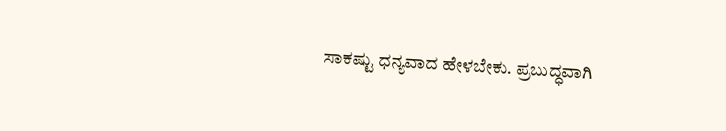ಸಾಕಷ್ಟು ಧನ್ಯವಾದ ಹೇಳಬೇಕು. ಪ್ರಬುದ್ಧವಾಗಿ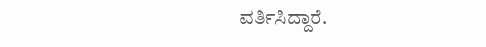ವರ್ತಿಸಿದ್ದಾರೆ.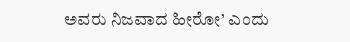ಅವರು ನಿಜವಾದ ಹೀರೋ’ ಎಂದು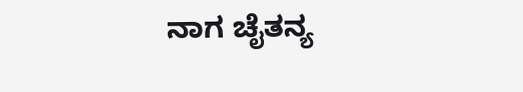ನಾಗ ಚೈತನ್ಯ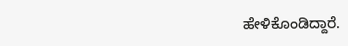ಹೇಳಿಕೊಂಡಿದ್ದಾರೆ.